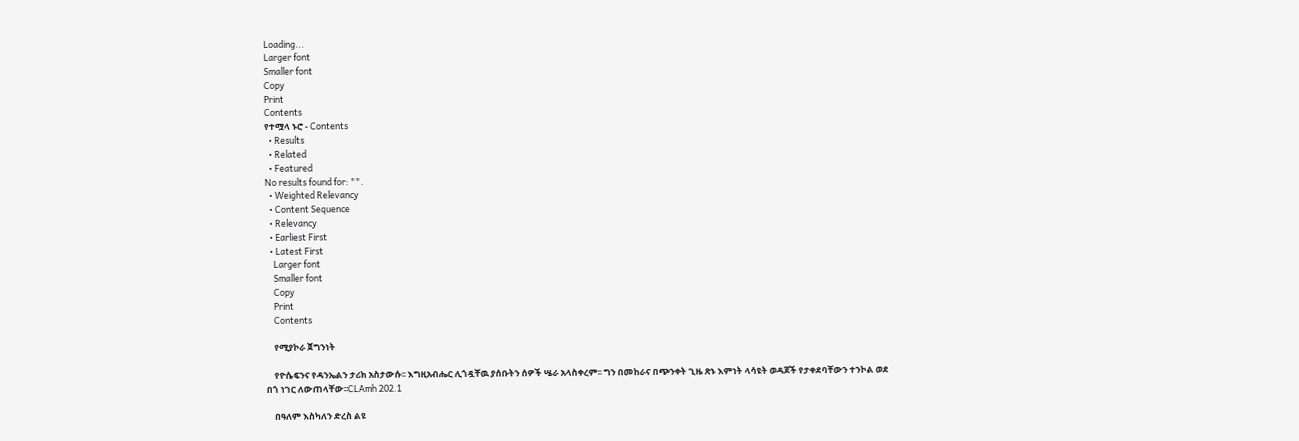Loading...
Larger font
Smaller font
Copy
Print
Contents
የተሟላ ኑሮ - Contents
  • Results
  • Related
  • Featured
No results found for: "".
  • Weighted Relevancy
  • Content Sequence
  • Relevancy
  • Earliest First
  • Latest First
    Larger font
    Smaller font
    Copy
    Print
    Contents

    የሚያኮራ ጀግንነት

    የዮሴፍንና የዳንኤልን ታሪክ አስታውሱ፡፡ እግዚአብሔር ሊጎዷቸዉ ያሰቡትን ሰዎች ሤራ አላስቀረም፡፡ ግን በመከራና በጭንቀት ጊዜ ጽኑ እምነት ላሳዩት ወዳጆች የታቀደባቸውን ተንኮል ወደ በጎ ነገር ለውጠላቸው፡፡CLAmh 202.1

    በዓለም እስካለን ድረስ ልዩ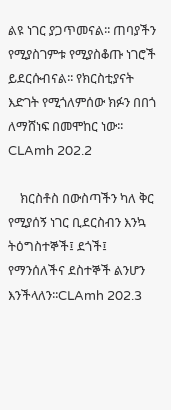ልዩ ነገር ያጋጥመናል፡፡ ጠባያችን የሚያስገምቱ የሚያስቆጡ ነገሮች ይደርሱብናል፡፡ የክርስቲያናት እድገት የሚጎለምሰው ክፉን በበጎ ለማሸነፍ በመሞከር ነው፡፡CLAmh 202.2

    ክርስቶስ በውስጣችን ካለ ቅር የሚያሰኝ ነገር ቢደርስብን እንኳ ትዕግስተኞች፤ ደጎች፤ የማንሰለችና ደስተኞች ልንሆን እንችላለን፡፡CLAmh 202.3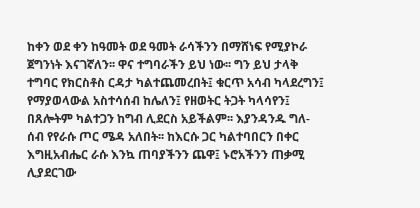ከቀን ወደ ቀን ከዓመት ወደ ዓመት ራሳችንን በማሸነፍ የሚያኮራ ጀግንነት እናገኛለን፡፡ ዋና ተግባራችን ይህ ነው፡፡ ግን ይህ ታላቅ ተግባር የክርስቶስ ርዳታ ካልተጨመረበት፤ ቁርጥ አሳብ ካላደረግን፤ የማያወላውል አስተሳሰብ ከሌለን፤ የዘወትር ትጋት ካላሳየን፤ በጸሎትም ካልተጋን ከግብ ሊደርስ አይችልም፡፡ እያንዳንዱ ግለ-ሰብ የየራሱ ጦር ሜዳ አለበት፡፡ ከእርሱ ጋር ካልተባበርን በቀር እግዚአብሔር ራሱ እንኳ ጠባያችንን ጨዋ፤ ኑሮአችንን ጠቃሚ ሊያደርገው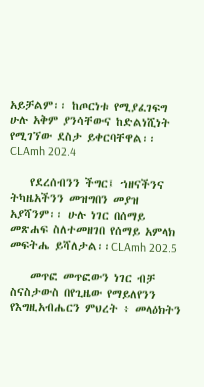አይቻልም፡፡ ከጦርነቱ የሚያፈገፍግ ሁሉ አቅም ያንሳቸውና ከድልነሺነት የሚገኘው ደስታ ይቀርባቸዋል፡፡CLAmh 202.4

    የደረሰብንን ችግር፤ ኀዘናችንና ትካዜአችንን መዝግበን መያዝ አያሻንም፡፡ ሁሉ ነገር በሰማይ መጽሐፍ ስለተመዘገበ የሰማይ አምላክ መፍትሔ ይሻለታል፡፡CLAmh 202.5

    መጥፎ መጥፎውን ነገር ብቻ ስናስታውስ በየጊዜው የማይለየንን የእግዚአብሔርን ምህረት ፥ መላዕክትን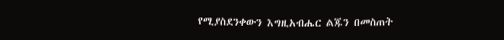የሚያስደንቀውን እግዚአብሔር ልጁን በመስጠት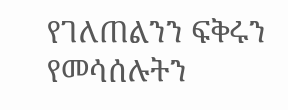የገለጠልንን ፍቅሩን የመሳሰሉትን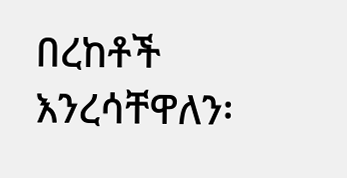በረከቶች እንረሳቸዋለን፡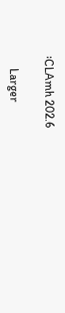፡CLAmh 202.6

    Larger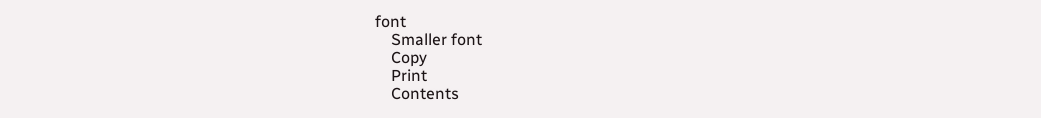font
    Smaller font
    Copy
    Print
    Contents